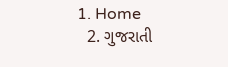1. Home
  2. ગુજરાતી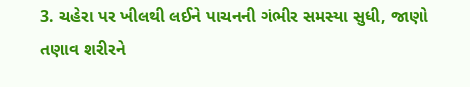3. ચહેરા પર ખીલથી લઈને પાચનની ગંભીર સમસ્યા સુધી, જાણો તણાવ શરીરને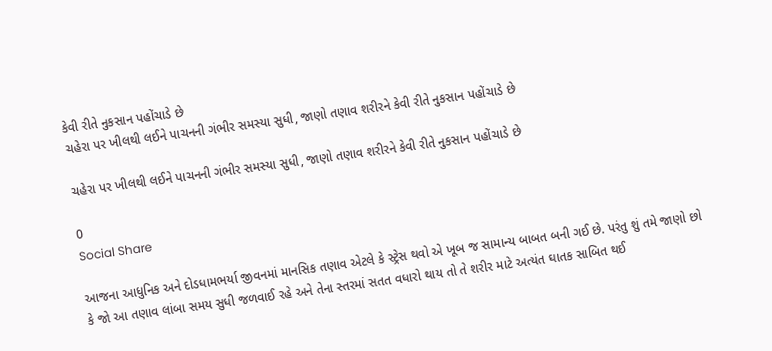કેવી રીતે નુકસાન પહોંચાડે છે
ચહેરા પર ખીલથી લઈને પાચનની ગંભીર સમસ્યા સુધી, જાણો તણાવ શરીરને કેવી રીતે નુકસાન પહોંચાડે છે

ચહેરા પર ખીલથી લઈને પાચનની ગંભીર સમસ્યા સુધી, જાણો તણાવ શરીરને કેવી રીતે નુકસાન પહોંચાડે છે

0
Social Share

આજના આધુનિક અને દોડધામભર્યા જીવનમાં માનસિક તણાવ એટલે કે સ્ટ્રેસ થવો એ ખૂબ જ સામાન્ય બાબત બની ગઈ છે. પરંતુ શું તમે જાણો છો કે જો આ તણાવ લાંબા સમય સુધી જળવાઈ રહે અને તેના સ્તરમાં સતત વધારો થાય તો તે શરીર માટે અત્યંત ઘાતક સાબિત થઈ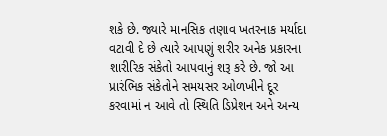શકે છે. જ્યારે માનસિક તણાવ ખતરનાક મર્યાદા વટાવી દે છે ત્યારે આપણું શરીર અનેક પ્રકારના શારીરિક સંકેતો આપવાનું શરૂ કરે છે. જો આ પ્રારંભિક સંકેતોને સમયસર ઓળખીને દૂર કરવામાં ન આવે તો સ્થિતિ ડિપ્રેશન અને અન્ય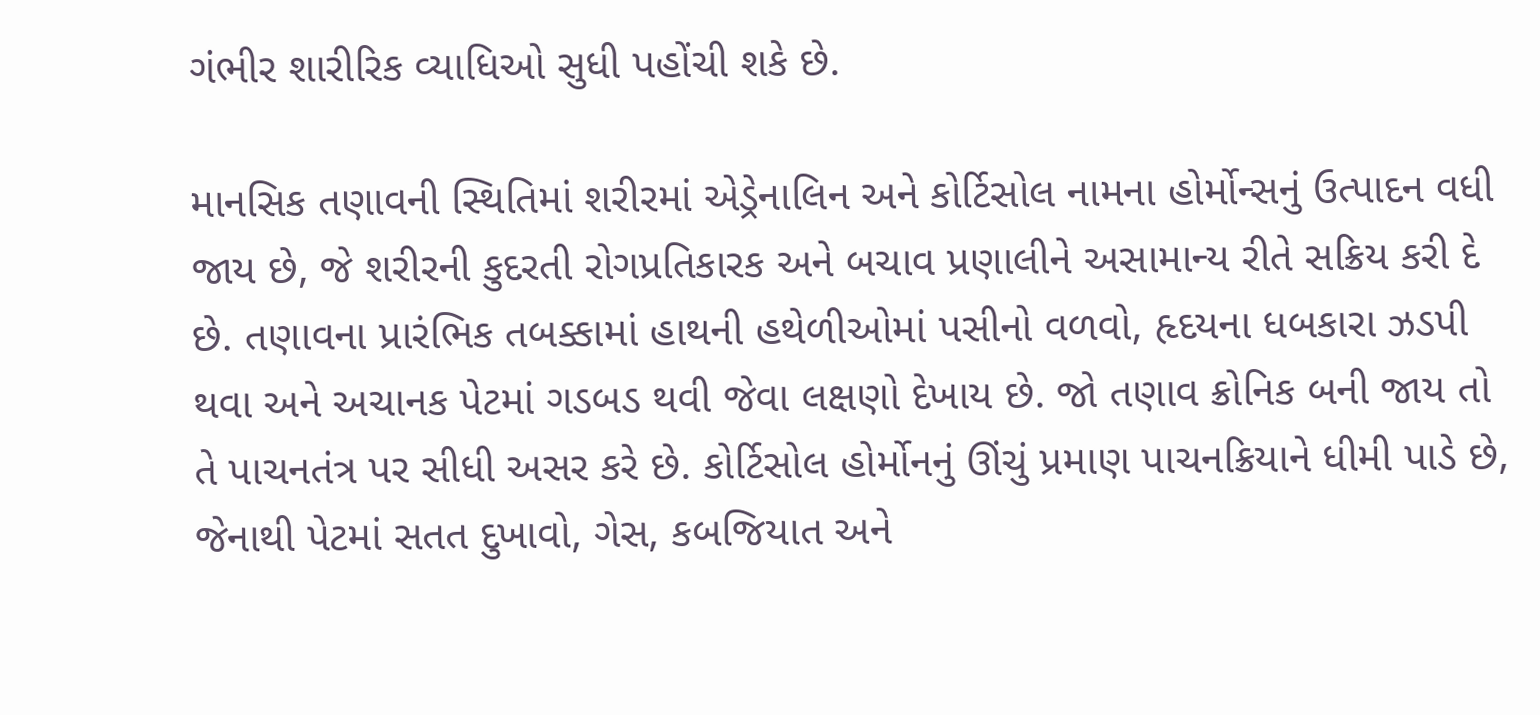ગંભીર શારીરિક વ્યાધિઓ સુધી પહોંચી શકે છે.

માનસિક તણાવની સ્થિતિમાં શરીરમાં એડ્રેનાલિન અને કોર્ટિસોલ નામના હોર્મોન્સનું ઉત્પાદન વધી જાય છે, જે શરીરની કુદરતી રોગપ્રતિકારક અને બચાવ પ્રણાલીને અસામાન્ય રીતે સક્રિય કરી દે છે. તણાવના પ્રારંભિક તબક્કામાં હાથની હથેળીઓમાં પસીનો વળવો, હૃદયના ધબકારા ઝડપી થવા અને અચાનક પેટમાં ગડબડ થવી જેવા લક્ષણો દેખાય છે. જો તણાવ ક્રોનિક બની જાય તો તે પાચનતંત્ર પર સીધી અસર કરે છે. કોર્ટિસોલ હોર્મોનનું ઊંચું પ્રમાણ પાચનક્રિયાને ધીમી પાડે છે, જેનાથી પેટમાં સતત દુખાવો, ગેસ, કબજિયાત અને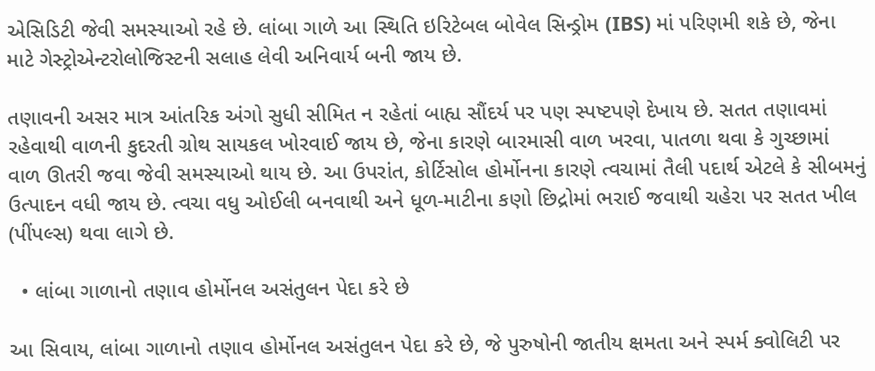એસિડિટી જેવી સમસ્યાઓ રહે છે. લાંબા ગાળે આ સ્થિતિ ઇરિટેબલ બોવેલ સિન્ડ્રોમ (IBS) માં પરિણમી શકે છે, જેના માટે ગેસ્ટ્રોએન્ટરોલોજિસ્ટની સલાહ લેવી અનિવાર્ય બની જાય છે.

તણાવની અસર માત્ર આંતરિક અંગો સુધી સીમિત ન રહેતાં બાહ્ય સૌંદર્ય પર પણ સ્પષ્ટપણે દેખાય છે. સતત તણાવમાં રહેવાથી વાળની કુદરતી ગ્રોથ સાયકલ ખોરવાઈ જાય છે, જેના કારણે બારમાસી વાળ ખરવા, પાતળા થવા કે ગુચ્છામાં વાળ ઊતરી જવા જેવી સમસ્યાઓ થાય છે. આ ઉપરાંત, કોર્ટિસોલ હોર્મોનના કારણે ત્વચામાં તૈલી પદાર્થ એટલે કે સીબમનું ઉત્પાદન વધી જાય છે. ત્વચા વધુ ઓઈલી બનવાથી અને ધૂળ-માટીના કણો છિદ્રોમાં ભરાઈ જવાથી ચહેરા પર સતત ખીલ (પીંપલ્સ) થવા લાગે છે.

  • લાંબા ગાળાનો તણાવ હોર્મોનલ અસંતુલન પેદા કરે છે

આ સિવાય, લાંબા ગાળાનો તણાવ હોર્મોનલ અસંતુલન પેદા કરે છે, જે પુરુષોની જાતીય ક્ષમતા અને સ્પર્મ ક્વોલિટી પર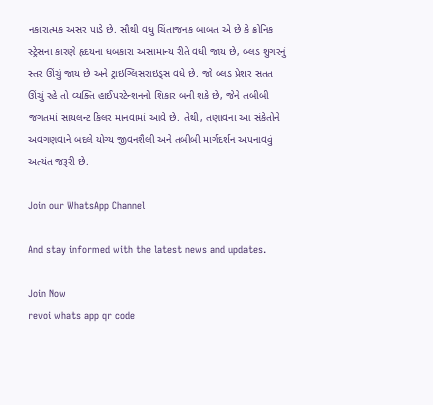નકારાત્મક અસર પાડે છે. સૌથી વધુ ચિંતાજનક બાબત એ છે કે ક્રોનિક સ્ટ્રેસના કારણે હૃદયના ધબકારા અસામાન્ય રીતે વધી જાય છે, બ્લડ શુગરનું સ્તર ઊંચું જાય છે અને ટ્રાઇગ્લિસરાઇડ્સ વધે છે. જો બ્લડ પ્રેશર સતત ઊંચું રહે તો વ્યક્તિ હાઈપરટેન્શનનો શિકાર બની શકે છે, જેને તબીબી જગતમાં સાયલન્ટ કિલર માનવામાં આવે છે. તેથી, તણાવના આ સંકેતોને અવગણવાને બદલે યોગ્ય જીવનશૈલી અને તબીબી માર્ગદર્શન અપનાવવું અત્યંત જરૂરી છે.

Join our WhatsApp Channel

And stay informed with the latest news and updates.

Join Now
revoi whats app qr code